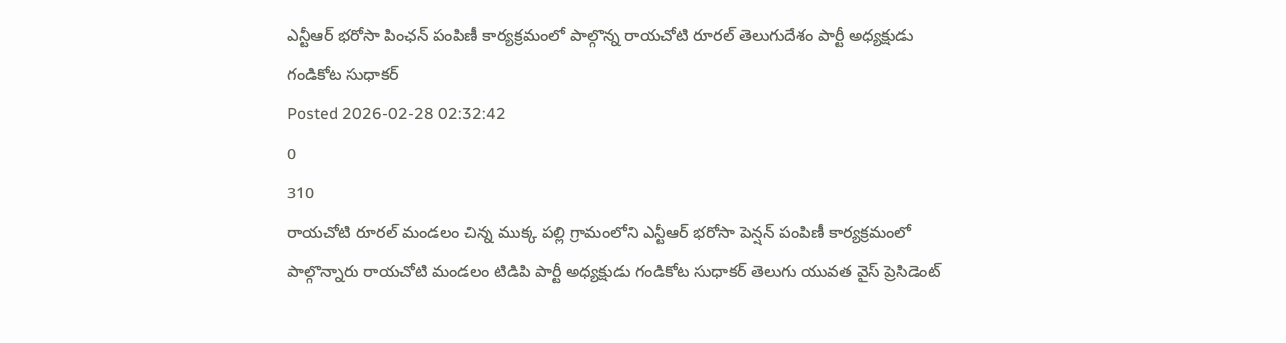ఎన్టీఆర్ భరోసా పింఛన్ పంపిణీ కార్యక్రమంలో పాల్గొన్న రాయచోటి రూరల్ తెలుగుదేశం పార్టీ అధ్యక్షుడు గండికోట సుధాకర్
Posted 2026-02-28 02:32:42
0
310
రాయచోటి రూరల్ మండలం చిన్న ముక్క పల్లి గ్రామంలోని ఎన్టీఆర్ భరోసా పెన్షన్ పంపిణీ కార్యక్రమంలో పాల్గొన్నారు రాయచోటి మండలం టిడిపి పార్టీ అధ్యక్షుడు గండికోట సుధాకర్ తెలుగు యువత వైస్ ప్రెసిడెంట్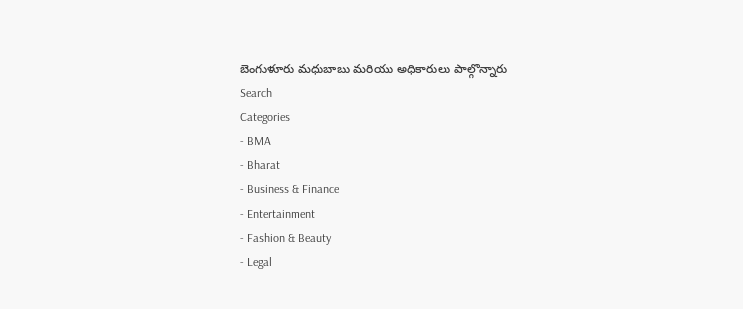బెంగుళూరు మధుబాబు మరియు అధికారులు పాల్గొన్నారు
Search
Categories
- BMA
- Bharat
- Business & Finance
- Entertainment
- Fashion & Beauty
- Legal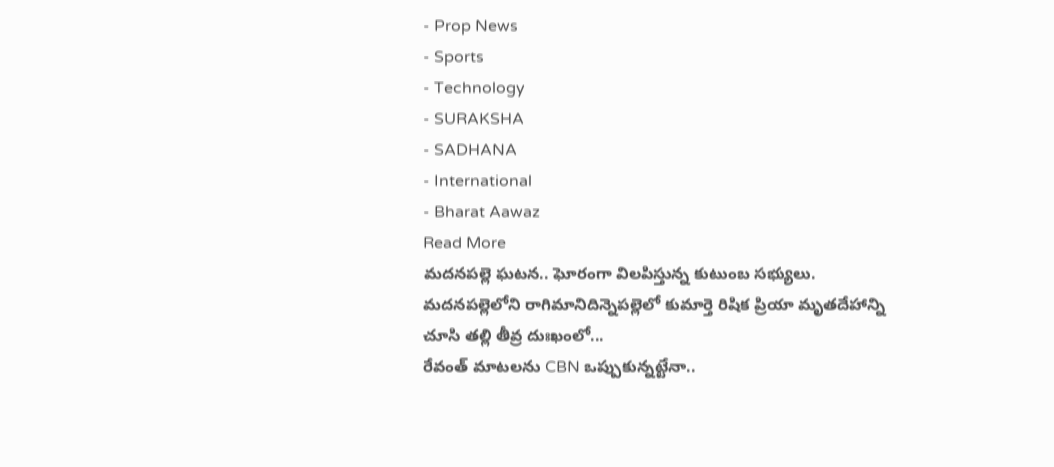- Prop News
- Sports
- Technology
- SURAKSHA
- SADHANA
- International
- Bharat Aawaz
Read More
మదనపల్లె ఘటన.. ఘోరంగా విలపిస్తున్న కుటుంబ సభ్యులు.
మదనపల్లెలోని రాగిమానిదిన్నెపల్లెలో కుమార్తె రిషిక ప్రియా మృతదేహాన్ని చూసి తల్లి తీవ్ర దుఃఖంలో...
రేవంత్ మాటలను CBN ఒప్పుకున్నట్టేనా..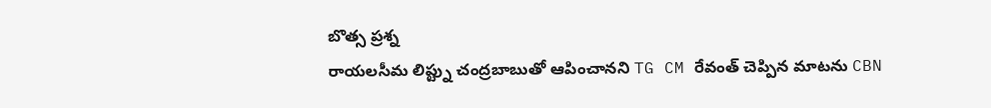బొత్స ప్రశ్న
రాయలసీమ లిప్ట్ను చంద్రబాబుతో ఆపించానని TG CM రేవంత్ చెప్పిన మాటను CBN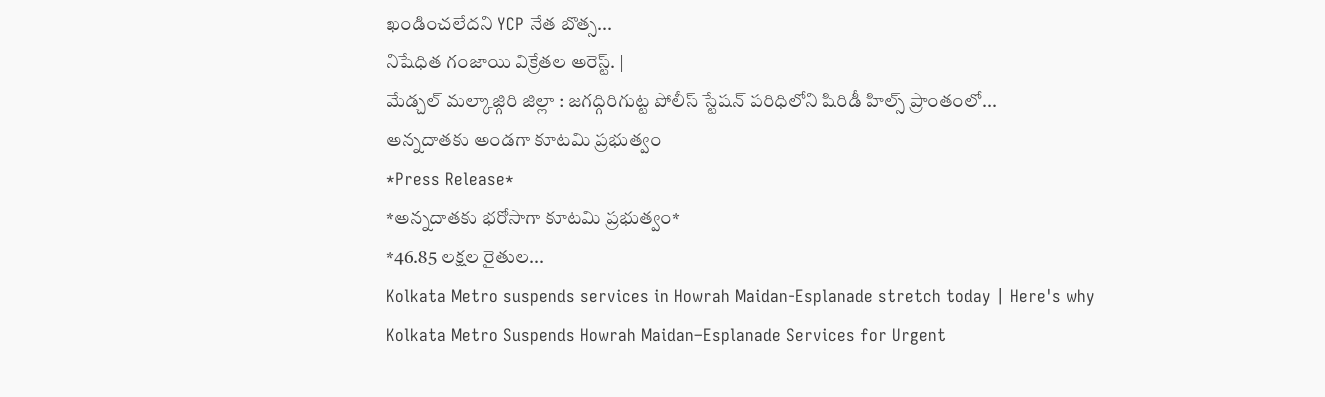ఖండించలేదని YCP నేత బొత్స...
నిషేధిత గంజాయి విక్రేతల అరెస్ట్. |
మేడ్చల్ మల్కాజ్గిరి జిల్లా : జగద్గిరిగుట్ట పోలీస్ స్టేషన్ పరిధిలోని షిరిడీ హిల్స్ ప్రాంతంలో...
అన్నదాతకు అండగా కూటమి ప్రభుత్వం
*Press Release*
*అన్నదాతకు భరోసాగా కూటమి ప్రభుత్వం*
*46.85 లక్షల రైతుల...
Kolkata Metro suspends services in Howrah Maidan-Esplanade stretch today | Here's why
Kolkata Metro Suspends Howrah Maidan–Esplanade Services for Urgent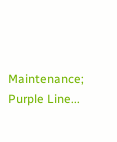Maintenance; Purple Line...